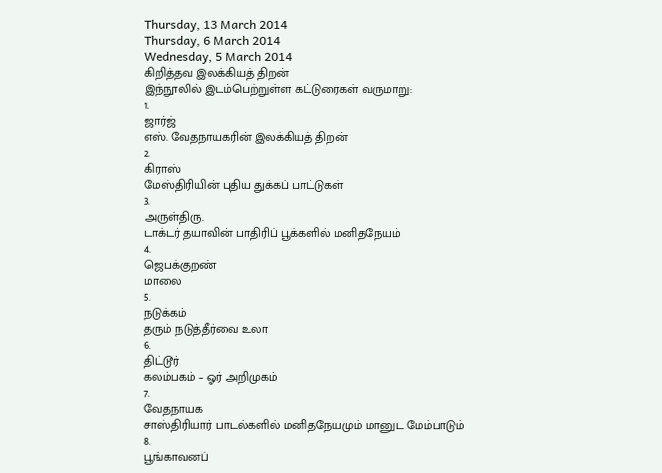Thursday, 13 March 2014
Thursday, 6 March 2014
Wednesday, 5 March 2014
கிறித்தவ இலக்கியத் திறன்
இந்நூலில் இடம்பெற்றுள்ள கட்டுரைகள் வருமாறு:
1.
ஜார்ஜ்
எஸ். வேதநாயகரின் இலக்கியத் திறன்
2.
கிராஸ்
மேஸ்திரியின் புதிய துக்கப் பாட்டுகள்
3.
அருள்திரு.
டாக்டர் தயாவின் பாதிரிப் பூக்களில் மனிதநேயம்
4.
ஜெபக்குறண்
மாலை
5.
நடுக்கம்
தரும் நடுத்தீர்வை உலா
6.
திட்டூர்
கலம்பகம் – ஓர் அறிமுகம்
7.
வேதநாயக
சாஸ்திரியார் பாடல்களில் மனிதநேயமும் மானுட மேம்பாடும்
8.
பூங்காவனப்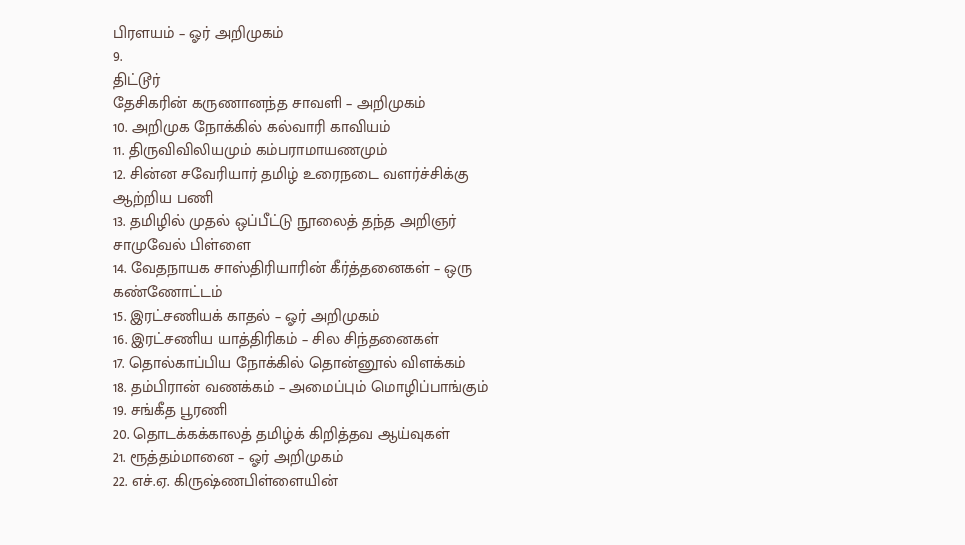பிரளயம் – ஓர் அறிமுகம்
9.
திட்டூர்
தேசிகரின் கருணானந்த சாவளி – அறிமுகம்
10. அறிமுக நோக்கில் கல்வாரி காவியம்
11. திருவிவிலியமும் கம்பராமாயணமும்
12. சின்ன சவேரியார் தமிழ் உரைநடை வளர்ச்சிக்கு
ஆற்றிய பணி
13. தமிழில் முதல் ஒப்பீட்டு நூலைத் தந்த அறிஞர்
சாமுவேல் பிள்ளை
14. வேதநாயக சாஸ்திரியாரின் கீர்த்தனைகள் – ஒரு
கண்ணோட்டம்
15. இரட்சணியக் காதல் – ஓர் அறிமுகம்
16. இரட்சணிய யாத்திரிகம் – சில சிந்தனைகள்
17. தொல்காப்பிய நோக்கில் தொன்னூல் விளக்கம்
18. தம்பிரான் வணக்கம் – அமைப்பும் மொழிப்பாங்கும்
19. சங்கீத பூரணி
20. தொடக்கக்காலத் தமிழ்க் கிறித்தவ ஆய்வுகள்
21. ரூத்தம்மானை – ஓர் அறிமுகம்
22. எச்.ஏ. கிருஷ்ணபிள்ளையின்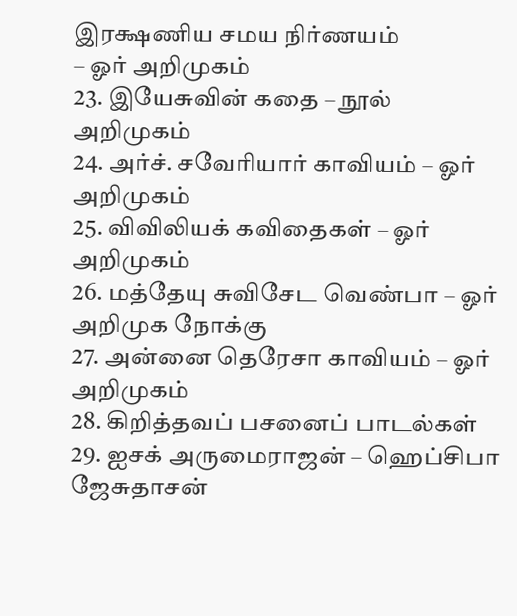இரக்ஷணிய சமய நிர்ணயம்
– ஓர் அறிமுகம்
23. இயேசுவின் கதை – நூல் அறிமுகம்
24. அர்ச். சவேரியார் காவியம் – ஓர் அறிமுகம்
25. விவிலியக் கவிதைகள் – ஓர் அறிமுகம்
26. மத்தேயு சுவிசேட வெண்பா – ஓர் அறிமுக நோக்கு
27. அன்னை தெரேசா காவியம் – ஓர் அறிமுகம்
28. கிறித்தவப் பசனைப் பாடல்கள்
29. ஐசக் அருமைராஜன் – ஹெப்சிபா ஜேசுதாசன்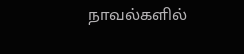நாவல்களில்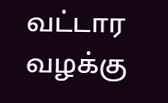வட்டார வழக்கு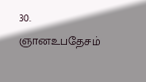30. ஞானஉபதேசம்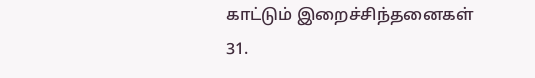காட்டும் இறைச்சிந்தனைகள்
31.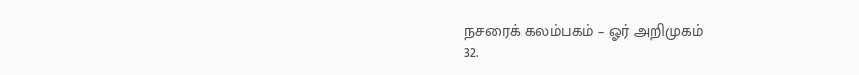நசரைக் கலம்பகம் – ஓர் அறிமுகம்
32.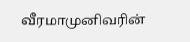வீரமாமுனிவரின்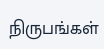நிருபங்கள்